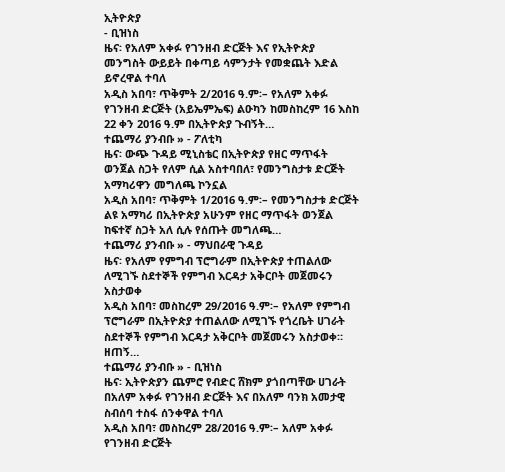ኢትዮጵያ
- ቢዝነስ
ዜና፡ የአለም አቀፉ የገንዘብ ድርጅት እና የኢትዮጵያ መንግስት ውይይት በቀጣይ ሳምንታት የመቋጨት እድል ይኖረዋል ተባለ
አዲስ አበባ፣ ጥቅምት 2/2016 ዓ.ም፡– የአለም አቀፉ የገንዘብ ድርጅት (አይኤምኤፍ) ልዑካን ከመስከረም 16 እስከ 22 ቀን 2016 ዓ.ም በኢትዮጵያ ጉብኝት…
ተጨማሪ ያንብቡ » - ፖለቲካ
ዜና፡ ውጭ ጉዳይ ሚኒስቴር በኢትዮጵያ የዘር ማጥፋት ወንጀል ስጋት የለም ሲል አስተባበለ፣ የመንግስታቱ ድርጅት አማካሪዋን መግለጫ ኮንኗል
አዲስ አበባ፣ ጥቅምት 1/2016 ዓ.ም፡– የመንግስታቱ ድርጅት ልዩ አማካሪ በኢትዮጵያ አሁንም የዘር ማጥፋት ወንጀል ከፍተኛ ስጋት አለ ሲሉ የሰጡት መግለጫ…
ተጨማሪ ያንብቡ » - ማህበራዊ ጉዳይ
ዜና፡ የአለም የምግብ ፕሮግራም በኢትዮጵያ ተጠልለው ለሚገኙ ስደተኞች የምግብ እርዳታ አቅርቦት መጀመሩን አስታወቀ
አዲስ አበባ፣ መስከረም 29/2016 ዓ.ም፡– የአለም የምግብ ፕሮግራም በኢትዮጵያ ተጠልለው ለሚገኙ የጎረቤት ሀገራት ስደተኞች የምግብ እርዳታ አቅርቦት መጀመሩን አስታወቀ። ዘጠኝ…
ተጨማሪ ያንብቡ » - ቢዝነስ
ዜና፡ ኢትዮጵያን ጨምሮ የብድር ሸክም ያጎበጣቸው ሀገራት በአለም አቀፉ የገንዘብ ድርጅት እና በአለም ባንክ አመታዊ ስብሰባ ተስፋ ሰንቀዋል ተባለ
አዲስ አበባ፣ መስከረም 28/2016 ዓ.ም፡– አለም አቀፉ የገንዘብ ድርጅት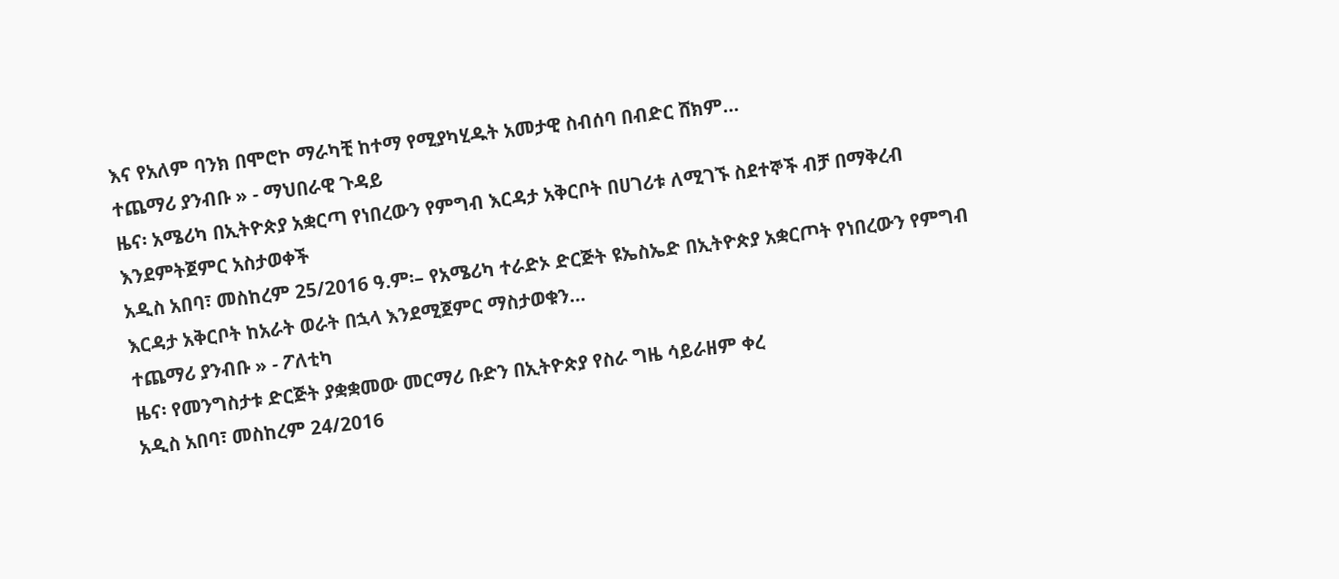እና የአለም ባንክ በሞሮኮ ማራካቺ ከተማ የሚያካሂዱት አመታዊ ስብሰባ በብድር ሸክም…
ተጨማሪ ያንብቡ » - ማህበራዊ ጉዳይ
ዜና፡ አሜሪካ በኢትዮጵያ አቋርጣ የነበረውን የምግብ እርዳታ አቅርቦት በሀገሪቱ ለሚገኙ ስደተኞች ብቻ በማቅረብ እንደምትጀምር አስታወቀች
አዲስ አበባ፣ መስከረም 25/2016 ዓ.ም፡– የአሜሪካ ተራድኦ ድርጅት ዩኤስኤድ በኢትዮጵያ አቋርጦት የነበረውን የምግብ እርዳታ አቅርቦት ከአራት ወራት በኋላ እንደሚጀምር ማስታወቁን…
ተጨማሪ ያንብቡ » - ፖለቲካ
ዜና፡ የመንግስታቱ ድርጅት ያቋቋመው መርማሪ ቡድን በኢትዮጵያ የስራ ግዜ ሳይራዘም ቀረ
አዲስ አበባ፣ መስከረም 24/2016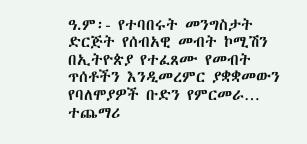ዓ.ም፡- የተባበሩት መንግስታት ድርጅት የሰብአዊ መብት ኮሚሽን በኢትዮጵያ የተፈጸሙ የመብት ጥሰቶችን እንዲመረምር ያቋቋመውን የባለሞያዎች ቡድን የምርመራ…
ተጨማሪ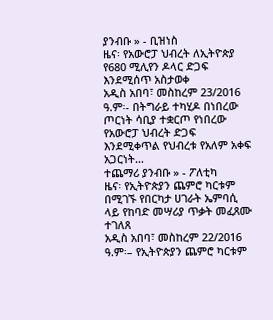ያንብቡ » - ቢዝነስ
ዜና፡ የአውሮፓ ህብረት ለኢትዮጵያ የ680 ሚሊየን ዶላር ድጋፍ እንደሚሰጥ አስታወቀ
አዲስ አበባ፣ መስከረም 23/2016 ዓ.ም፡- በትግራይ ተካሂዶ በነበረው ጦርነት ሳቢያ ተቋርጦ የነበረው የአውሮፓ ህብረት ድጋፍ እንደሚቀጥል የህብረቱ የአለም አቀፍ አጋርነት…
ተጨማሪ ያንብቡ » - ፖለቲካ
ዜና፡ የኢትዮጵያን ጨምሮ ካርቱም በሚገኙ የበርካታ ሀገራት ኤምባሲ ላይ የከባድ መሣሪያ ጥቃት መፈጸሙ ተገለጸ
አዲስ አበባ፣ መስከረም 22/2016 ዓ.ም፡– የኢትዮጵያን ጨምሮ ካርቱም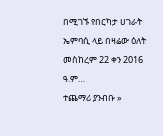በሚገኙ የበርካታ ሀገራት ኤምባሲ ላይ በዛሬው ዕለት መስከረም 22 ቀን 2016 ዓ.ም…
ተጨማሪ ያንብቡ »